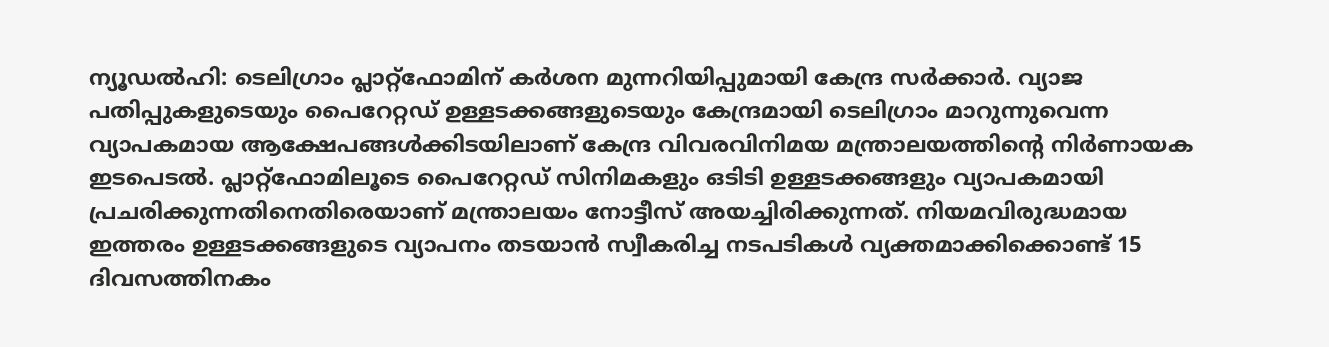ന്യൂഡൽഹി: ടെലിഗ്രാം പ്ലാറ്റ്ഫോമിന് കർശന മുന്നറിയിപ്പുമായി കേന്ദ്ര സർക്കാർ. വ്യാജ പതിപ്പുകളുടെയും പൈറേറ്റഡ് ഉള്ളടക്കങ്ങളുടെയും കേന്ദ്രമായി ടെലിഗ്രാം മാറുന്നുവെന്ന വ്യാപകമായ ആക്ഷേപങ്ങൾക്കിടയിലാണ് കേന്ദ്ര വിവരവിനിമയ മന്ത്രാലയത്തിന്റെ നിർണായക ഇടപെടൽ. പ്ലാറ്റ്ഫോമിലൂടെ പൈറേറ്റഡ് സിനിമകളും ഒടിടി ഉള്ളടക്കങ്ങളും വ്യാപകമായി പ്രചരിക്കുന്നതിനെതിരെയാണ് മന്ത്രാലയം നോട്ടീസ് അയച്ചിരിക്കുന്നത്. നിയമവിരുദ്ധമായ ഇത്തരം ഉള്ളടക്കങ്ങളുടെ വ്യാപനം തടയാൻ സ്വീകരിച്ച നടപടികൾ വ്യക്തമാക്കിക്കൊണ്ട് 15 ദിവസത്തിനകം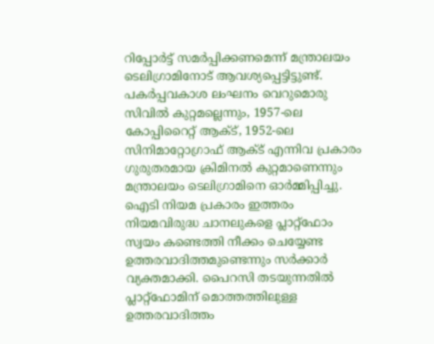റിപ്പോർട്ട് സമർപ്പിക്കണമെന്ന് മന്ത്രാലയം ടെലിഗ്രാമിനോട് ആവശ്യപ്പെട്ടിട്ടുണ്ട്.
പകർപ്പവകാശ ലംഘനം വെറുമൊരു സിവിൽ കുറ്റമല്ലെന്നും, 1957-ലെ കോപ്പിറൈറ്റ് ആക്ട്, 1952-ലെ സിനിമാറ്റോഗ്രാഫ് ആക്ട് എന്നിവ പ്രകാരം ഗുരുതരമായ ക്രിമിനൽ കുറ്റമാണെന്നും മന്ത്രാലയം ടെലിഗ്രാമിനെ ഓർമ്മിപ്പിച്ചു. ഐടി നിയമ പ്രകാരം ഇത്തരം നിയമവിരുദ്ധ ചാനലുകളെ പ്ലാറ്റ്ഫോം സ്വയം കണ്ടെത്തി നീക്കം ചെയ്യേണ്ട ഉത്തരവാദിത്തമുണ്ടെന്നും സർക്കാർ വ്യക്തമാക്കി. പൈറസി തടയുന്നതിൽ പ്ലാറ്റ്ഫോമിന് മൊത്തത്തിലുള്ള ഉത്തരവാദിത്തം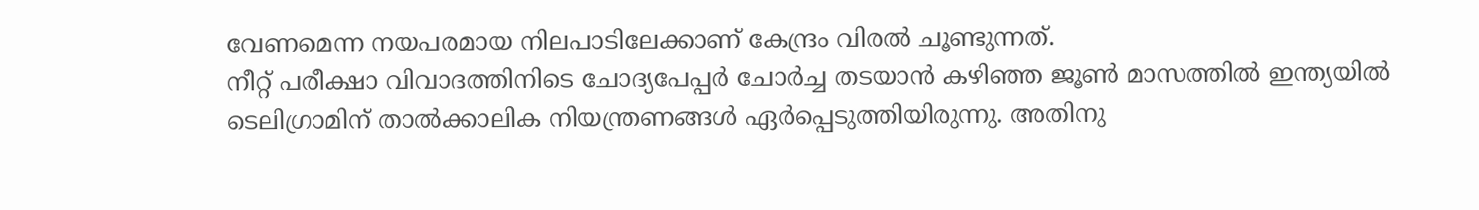വേണമെന്ന നയപരമായ നിലപാടിലേക്കാണ് കേന്ദ്രം വിരൽ ചൂണ്ടുന്നത്.
നീറ്റ് പരീക്ഷാ വിവാദത്തിനിടെ ചോദ്യപേപ്പർ ചോർച്ച തടയാൻ കഴിഞ്ഞ ജൂൺ മാസത്തിൽ ഇന്ത്യയിൽ ടെലിഗ്രാമിന് താൽക്കാലിക നിയന്ത്രണങ്ങൾ ഏർപ്പെടുത്തിയിരുന്നു. അതിനു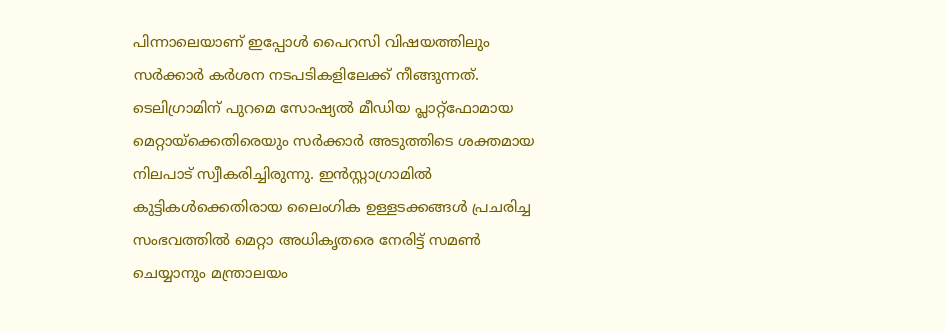പിന്നാലെയാണ് ഇപ്പോൾ പൈറസി വിഷയത്തിലും സർക്കാർ കർശന നടപടികളിലേക്ക് നീങ്ങുന്നത്. ടെലിഗ്രാമിന് പുറമെ സോഷ്യൽ മീഡിയ പ്ലാറ്റ്ഫോമായ മെറ്റായ്ക്കെതിരെയും സർക്കാർ അടുത്തിടെ ശക്തമായ നിലപാട് സ്വീകരിച്ചിരുന്നു. ഇൻസ്റ്റാഗ്രാമിൽ കുട്ടികൾക്കെതിരായ ലൈംഗിക ഉള്ളടക്കങ്ങൾ പ്രചരിച്ച സംഭവത്തിൽ മെറ്റാ അധികൃതരെ നേരിട്ട് സമൺ ചെയ്യാനും മന്ത്രാലയം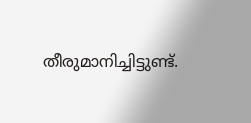തീരുമാനിച്ചിട്ടുണ്ട്.